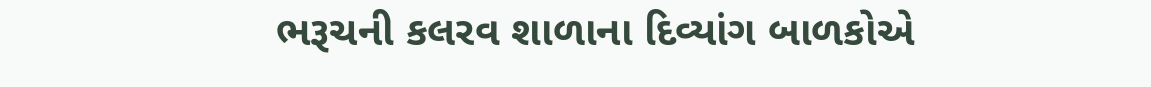ભરૂચની કલરવ શાળાના દિવ્યાંગ બાળકોએ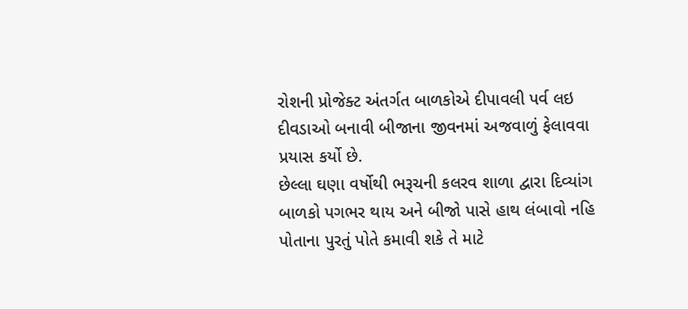રોશની પ્રોજેક્ટ અંતર્ગત બાળકોએ દીપાવલી પર્વ લઇ દીવડાઓ બનાવી બીજાના જીવનમાં અજવાળું ફેલાવવા પ્રયાસ કર્યો છે.
છેલ્લા ઘણા વર્ષોથી ભરૂચની કલરવ શાળા દ્વારા દિવ્યાંગ બાળકો પગભર થાય અને બીજો પાસે હાથ લંબાવો નહિ પોતાના પુરતું પોતે કમાવી શકે તે માટે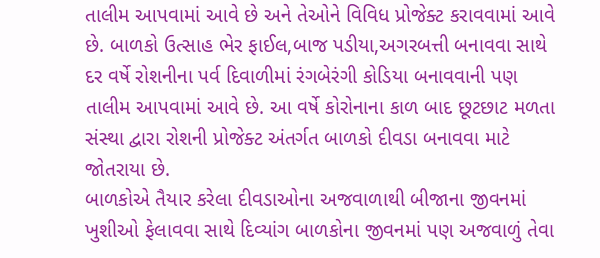તાલીમ આપવામાં આવે છે અને તેઓને વિવિધ પ્રોજેક્ટ કરાવવામાં આવે છે. બાળકો ઉત્સાહ ભેર ફાઈલ,બાજ પડીયા,અગરબત્તી બનાવવા સાથે દર વર્ષે રોશનીના પર્વ દિવાળીમાં રંગબેરંગી કોડિયા બનાવવાની પણ તાલીમ આપવામાં આવે છે. આ વર્ષે કોરોનાના કાળ બાદ છૂટછાટ મળતા સંસ્થા દ્વારા રોશની પ્રોજેક્ટ અંતર્ગત બાળકો દીવડા બનાવવા માટે જોતરાયા છે.
બાળકોએ તૈયાર કરેલા દીવડાઓના અજવાળાથી બીજાના જીવનમાં ખુશીઓ ફેલાવવા સાથે દિવ્યાંગ બાળકોના જીવનમાં પણ અજવાળું તેવા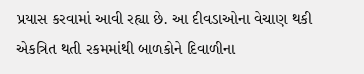પ્રયાસ કરવામાં આવી રહ્યા છે. આ દીવડાઓના વેચાણ થકી એકત્રિત થતી રકમમાંથી બાળકોને દિવાળીના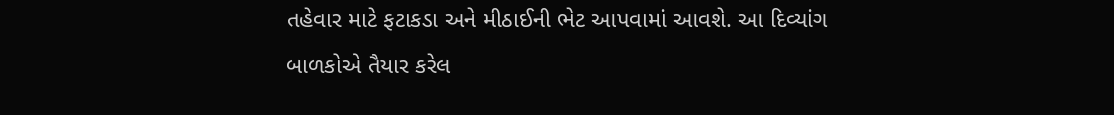તહેવાર માટે ફટાકડા અને મીઠાઈની ભેટ આપવામાં આવશે. આ દિવ્યાંગ બાળકોએ તૈયાર કરેલ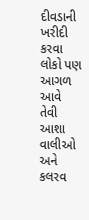દીવડાની ખરીદી કરવા લોકો પણ આગળ આવે તેવી આશા વાલીઓ અને કલરવ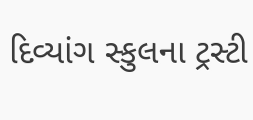દિવ્યાંગ સ્કુલના ટ્રસ્ટી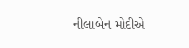નીલાબેન મોદીએ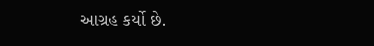આગ્રહ કર્યો છે.